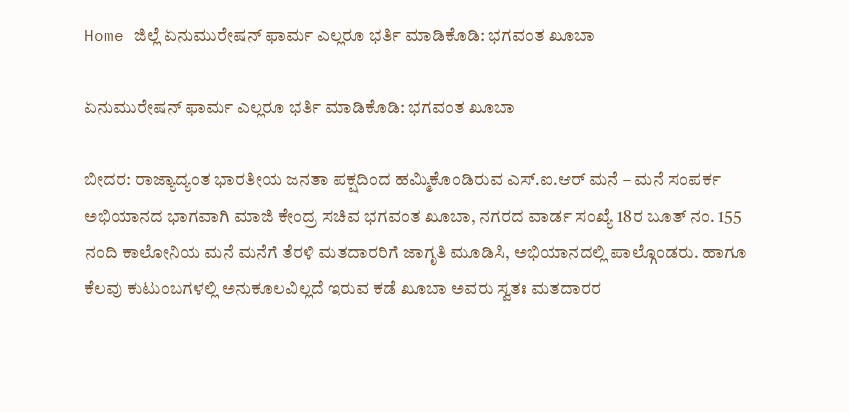Home ಜಿಲ್ಲೆ ಏನುಮುರೇಷನ್ ಫಾರ್ಮ ಎಲ್ಲರೂ ಭರ್ತಿ ಮಾಡಿಕೊಡಿ: ಭಗವಂತ ಖೂಬಾ

ಏನುಮುರೇಷನ್ ಫಾರ್ಮ ಎಲ್ಲರೂ ಭರ್ತಿ ಮಾಡಿಕೊಡಿ: ಭಗವಂತ ಖೂಬಾ

ಬೀದರ: ರಾಜ್ಯಾದ್ಯಂತ ಭಾರತೀಯ ಜನತಾ ಪಕ್ಷದಿಂದ ಹಮ್ಮಿಕೊಂಡಿರುವ ಎಸ್.ಐ.ಆರ್ ಮನೆ – ಮನೆ ಸಂಪರ್ಕ ಅಭಿಯಾನದ ಭಾಗವಾಗಿ ಮಾಜಿ ಕೇಂದ್ರ ಸಚಿವ ಭಗವಂತ ಖೂಬಾ, ನಗರದ ವಾರ್ಡ ಸಂಖ್ಯೆ 18ರ ಬೂತ್ ನಂ. 155 ನಂದಿ ಕಾಲೋನಿಯ ಮನೆ ಮನೆಗೆ ತೆರಳಿ ಮತದಾರರಿಗೆ ಜಾಗೃತಿ ಮೂಡಿಸಿ, ಅಭಿಯಾನದಲ್ಲಿ ಪಾಲ್ಗೊಂಡರು. ಹಾಗೂ ಕೆಲವು ಕುಟುಂಬಗಳಲ್ಲಿ ಅನುಕೂಲವಿಲ್ಲದೆ ಇರುವ ಕಡೆ ಖೂಬಾ ಅವರು ಸ್ವತಃ ಮತದಾರರ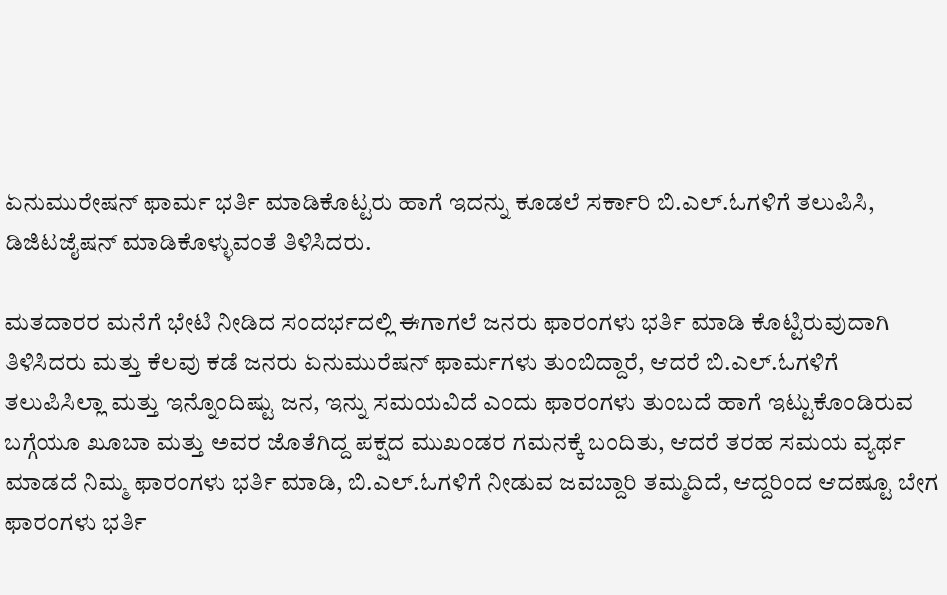ಏನುಮುರೇಷನ್ ಫಾರ್ಮ ಭರ್ತಿ ಮಾಡಿಕೊಟ್ಟರು ಹಾಗೆ ಇದನ್ನು ಕೂಡಲೆ ಸರ್ಕಾರಿ ಬಿ.ಎಲ್.ಓಗಳಿಗೆ ತಲುಪಿಸಿ, ಡಿಜಿಟಜೈಷನ್ ಮಾಡಿಕೊಳ್ಳುವಂತೆ ತಿಳಿಸಿದರು.

ಮತದಾರರ ಮನೆಗೆ ಭೇಟಿ ನೀಡಿದ ಸಂದರ್ಭದಲ್ಲಿ ಈಗಾಗಲೆ ಜನರು ಫಾರಂಗಳು ಭರ್ತಿ ಮಾಡಿ ಕೊಟ್ಟಿರುವುದಾಗಿ ತಿಳಿಸಿದರು ಮತ್ತು ಕೆಲವು ಕಡೆ ಜನರು ಏನುಮುರೆಷನ್ ಫಾರ್ಮಗಳು ತುಂಬಿದ್ದಾರೆ, ಆದರೆ ಬಿ.ಎಲ್.ಓಗಳಿಗೆ ತಲುಪಿಸಿಲ್ಲಾ ಮತ್ತು ಇನ್ನೊಂದಿಷ್ಟು ಜನ, ಇನ್ನು ಸಮಯವಿದೆ ಎಂದು ಫಾರಂಗಳು ತುಂಬದೆ ಹಾಗೆ ಇಟ್ಟುಕೊಂಡಿರುವ ಬಗ್ಗೆಯೂ ಖೂಬಾ ಮತ್ತು ಅವರ ಜೊತೆಗಿದ್ದ ಪಕ್ಷದ ಮುಖಂಡರ ಗಮನಕ್ಕೆ ಬಂದಿತು, ಆದರೆ ತರಹ ಸಮಯ ವ್ಯರ್ಥ ಮಾಡದೆ ನಿಮ್ಮ ಫಾರಂಗಳು ಭರ್ತಿ ಮಾಡಿ, ಬಿ.ಎಲ್.ಓಗಳಿಗೆ ನೀಡುವ ಜವಬ್ದಾರಿ ತಮ್ಮದಿದೆ, ಆದ್ದರಿಂದ ಆದಷ್ಟೂ ಬೇಗ ಫಾರಂಗಳು ಭರ್ತಿ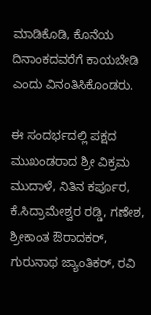ಮಾಡಿಕೊಡಿ, ಕೊನೆಯ ದಿನಾಂಕದವರೆಗೆ ಕಾಯಬೇಡಿ ಎಂದು ವಿನಂತಿಸಿಕೊಂಡರು.

ಈ ಸಂದರ್ಭದಲ್ಲಿ ಪಕ್ಷದ ಮುಖಂಡರಾದ ಶ್ರೀ ವಿಕ್ರಮ ಮುದಾಳೆ, ನಿತಿನ ಕರ್ಪೂರ, ಕೆ.ಸಿದ್ರಾಮೇಶ್ವರ ರಡ್ಡಿ, ಗಣೇಶ, ಶ್ರೀಕಾಂತ ಔರಾದಕರ್, ಗುರುನಾಥ ಜ್ಯಾಂತಿಕರ್, ರವಿ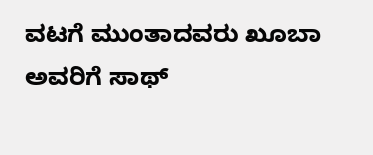ವಟಗೆ ಮುಂತಾದವರು ಖೂಬಾ ಅವರಿಗೆ ಸಾಥ್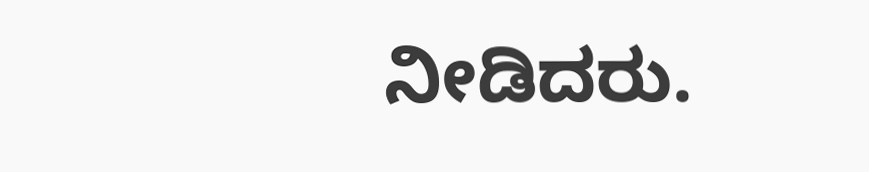ನೀಡಿದರು.